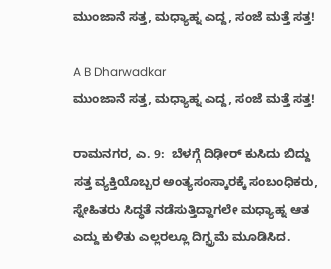ಮುಂಜಾನೆ ಸತ್ತ, ಮಧ್ಯಾಹ್ನ ಎದ್ದ, ಸಂಜೆ ಮತ್ತೆ ಸತ್ತ!

A B Dharwadkar
ಮುಂಜಾನೆ ಸತ್ತ, ಮಧ್ಯಾಹ್ನ ಎದ್ದ, ಸಂಜೆ ಮತ್ತೆ ಸತ್ತ!

ರಾಮನಗರ, ಎ. 9:  ಬೆಳಗ್ಗೆ ದಿಢೀರ್‌ ಕುಸಿದು ಬಿದ್ದು ಸತ್ತ ವ್ಯಕ್ತಿಯೊಬ್ಬರ ಅಂತ್ಯಸಂಸ್ಕಾರಕ್ಕೆ ಸಂಬಂಧಿಕರು, ಸ್ನೇಹಿತರು ಸಿದ್ಧತೆ ನಡೆಸುತ್ತಿದ್ದಾಗಲೇ ಮಧ್ಯಾಹ್ನ ಆತ ಎದ್ದು ಕುಳಿತು ಎಲ್ಲರಲ್ಲೂ ದಿಗ್ಭ್ರಮೆ ಮೂಡಿಸಿದ.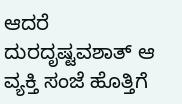ಆದರೆ ದುರದೃಷ್ಟವಶಾತ್‌ ಆ ವ್ಯಕ್ತಿ ಸಂಜೆ ಹೊತ್ತಿಗೆ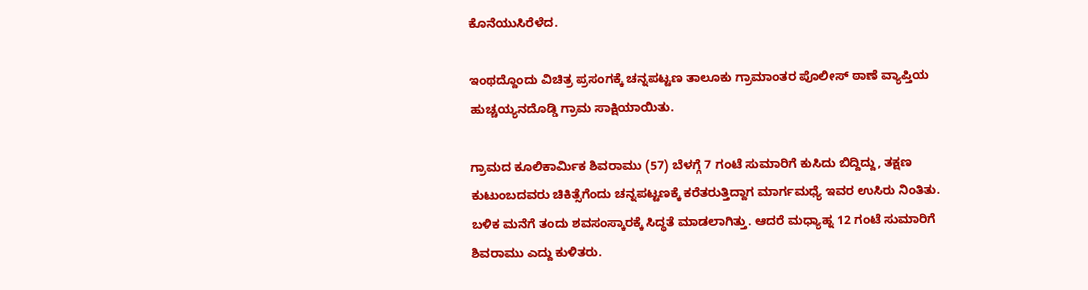ಕೊನೆಯುಸಿರೆಳೆದ.

ಇಂಥದ್ದೊಂದು ವಿಚಿತ್ರ ಪ್ರಸಂಗಕ್ಕೆ ಚನ್ನಪಟ್ಟಣ ತಾಲೂಕು ಗ್ರಾಮಾಂತರ ಪೊಲೀಸ್‌ ಠಾಣೆ ವ್ಯಾಪ್ತಿಯ ಹುಚ್ಚಯ್ಯನದೊಡ್ಡಿ ಗ್ರಾಮ ಸಾಕ್ಷಿಯಾಯಿತು.

ಗ್ರಾಮದ ಕೂಲಿಕಾರ್ಮಿಕ ಶಿವರಾಮು (57) ಬೆಳಗ್ಗೆ 7 ಗಂಟೆ ಸುಮಾರಿಗೆ ಕುಸಿದು ಬಿದ್ದಿದ್ದು, ತ‌ಕ್ಷಣ ಕುಟುಂಬದವರು ಚಿಕಿತ್ಸೆಗೆಂದು ಚನ್ನಪಟ್ಟಣಕ್ಕೆ ಕರೆತರುತ್ತಿದ್ದಾಗ ಮಾರ್ಗಮಧ್ಯೆ ಇವರ ಉಸಿರು ನಿಂತಿತು. ಬಳಿಕ ಮನೆಗೆ ತಂದು ಶವಸಂಸ್ಕಾರಕ್ಕೆ ಸಿದ್ಧತೆ ಮಾಡಲಾಗಿತ್ತು. ಆದರೆ ಮಧ್ಯಾಹ್ನ 12 ಗಂಟೆ ಸುಮಾರಿಗೆ ಶಿವರಾಮು ಎದ್ದು ಕುಳಿತರು.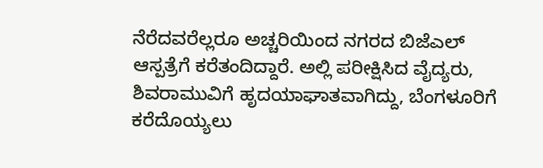ನೆರೆದವರೆಲ್ಲರೂ ಅಚ್ಚರಿಯಿಂದ ನಗರದ ಬಿಜೆಎಲ್‌ ಆಸ್ಪತ್ರೆಗೆ ಕರೆತಂದಿದ್ದಾರೆ. ಅಲ್ಲಿ ಪರೀಕ್ಷಿಸಿದ ವೈದ್ಯರು, ಶಿವರಾಮುವಿಗೆ ಹೃದಯಾಘಾತವಾಗಿದ್ದು, ಬೆಂಗಳೂರಿಗೆ ಕರೆದೊಯ್ಯಲು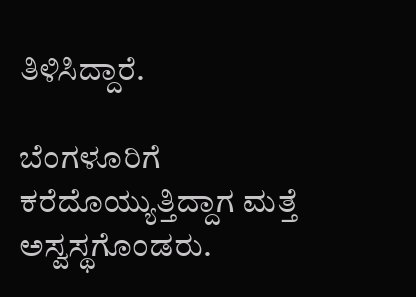ತಿಳಿಸಿದ್ದಾರೆ.

ಬೆಂಗಳೂರಿಗೆ ಕರೆದೊಯ್ಯುತ್ತಿದ್ದಾಗ ಮತ್ತೆ ಅಸ್ವಸ್ಥಗೊಂಡರು.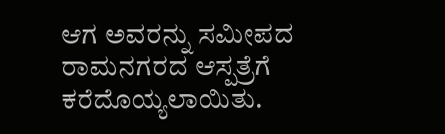ಆಗ ಅವರನ್ನು ಸಮೀಪದ ರಾಮನಗರದ ಆಸ್ಪತ್ರೆಗೆ ಕರೆದೊಯ್ಯಲಾಯಿತು.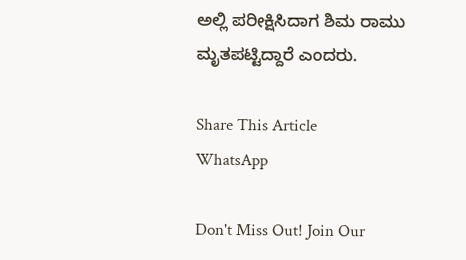ಅಲ್ಲಿ ಪರೀಕ್ಷಿಸಿದಾಗ ಶಿಮ ರಾಮು ಮೃತಪಟ್ಟಿದ್ದಾರೆ ಎಂದರು.

Share This Article
WhatsApp

Don't Miss Out! Join Our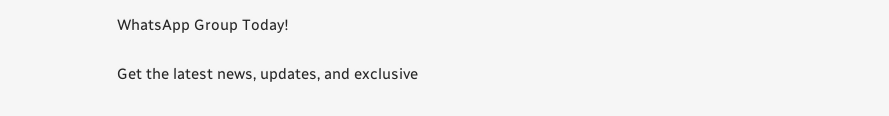WhatsApp Group Today!

Get the latest news, updates, and exclusive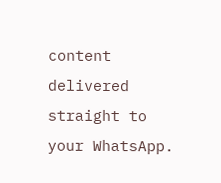content delivered straight to your WhatsApp.